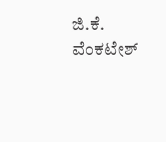ಜಿ.ಕೆ. ವೆಂಕಟೇಶ್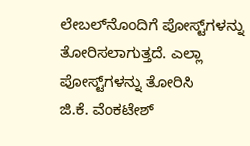ಲೇಬಲ್‌ನೊಂದಿಗೆ ಪೋಸ್ಟ್‌ಗಳನ್ನು ತೋರಿಸಲಾಗುತ್ತದೆ. ಎಲ್ಲಾ ಪೋಸ್ಟ್‌ಗಳನ್ನು ತೋರಿಸಿ
ಜಿ.ಕೆ. ವೆಂಕಟೇಶ್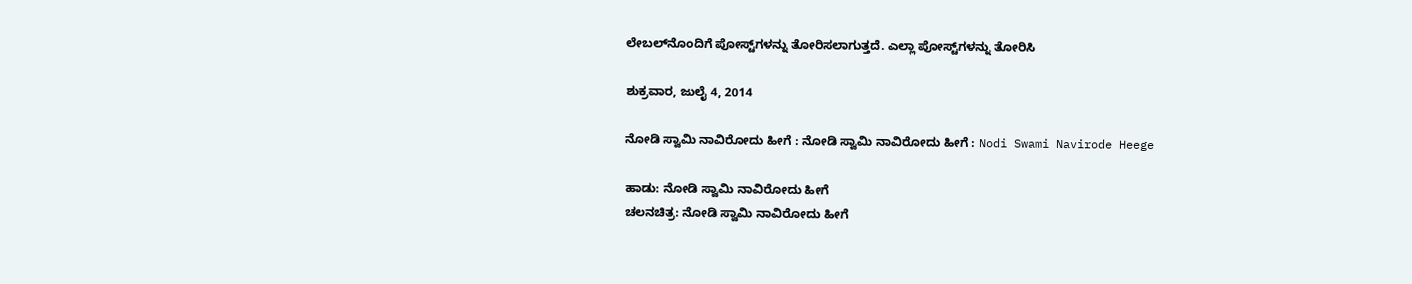ಲೇಬಲ್‌ನೊಂದಿಗೆ ಪೋಸ್ಟ್‌ಗಳನ್ನು ತೋರಿಸಲಾಗುತ್ತದೆ. ಎಲ್ಲಾ ಪೋಸ್ಟ್‌ಗಳನ್ನು ತೋರಿಸಿ

ಶುಕ್ರವಾರ, ಜುಲೈ 4, 2014

ನೋಡಿ ಸ್ವಾಮಿ ನಾವಿರೋದು ಹೀಗೆ : ನೋಡಿ ಸ್ವಾಮಿ ನಾವಿರೋದು ಹೀಗೆ : Nodi Swami Navirode Heege

ಹಾಡು: ನೋಡಿ ಸ್ವಾಮಿ ನಾವಿರೋದು ಹೀಗೆ
ಚಲನಚಿತ್ರ: ನೋಡಿ ಸ್ವಾಮಿ ನಾವಿರೋದು ಹೀಗೆ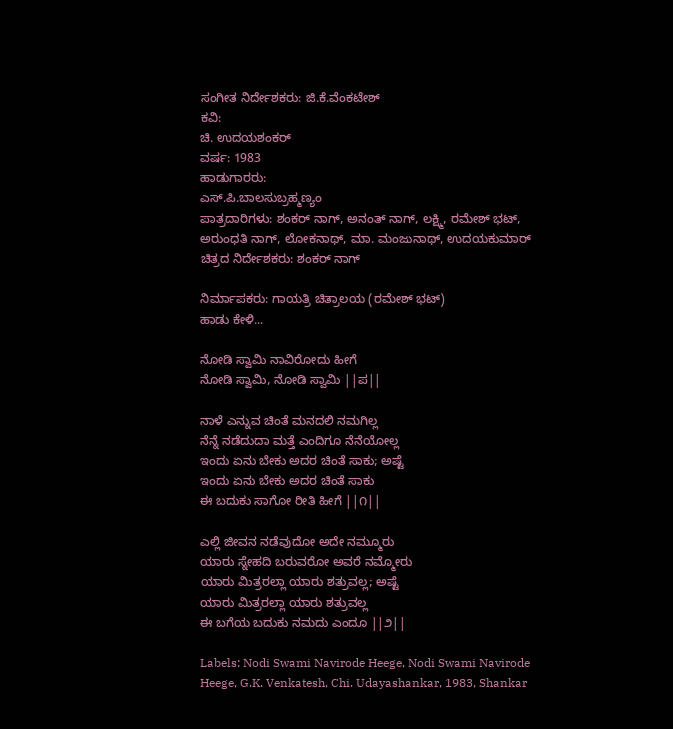ಸಂಗೀತ ನಿರ್ದೇಶಕರು: ಜಿ.ಕೆ.ವೆಂಕಟೇಶ್
ಕವಿ:
ಚಿ. ಉದಯಶಂಕರ್
ವರ್ಷ: 1983
ಹಾಡುಗಾರರು:
ಎಸ್.ಪಿ.ಬಾಲಸುಬ್ರಹ್ಮಣ್ಯಂ
ಪಾತ್ರದಾರಿಗಳು: ಶಂಕರ್ ನಾಗ್, ಅನಂತ್ ನಾಗ್, ಲಕ್ಷ್ಮಿ, ರಮೇಶ್ ಭಟ್, ಅರುಂಧತಿ ನಾಗ್, ಲೋಕನಾಥ್, ಮಾ. ಮಂಜುನಾಥ್, ಉದಯಕುಮಾರ್
ಚಿತ್ರದ ನಿರ್ದೇಶಕರು: ಶಂಕರ್ ನಾಗ್

ನಿರ್ಮಾಪಕರು: ಗಾಯತ್ರಿ ಚಿತ್ರಾಲಯ (ರಮೇಶ್ ಭಟ್)
ಹಾಡು ಕೇಳಿ...

ನೋಡಿ ಸ್ವಾಮಿ ನಾವಿರೋದು ಹೀಗೆ
ನೋಡಿ ಸ್ವಾಮಿ, ನೋಡಿ ಸ್ವಾಮಿ ||ಪ||

ನಾಳೆ ಎನ್ನುವ ಚಿಂತೆ ಮನದಲಿ ನಮಗಿಲ್ಲ
ನೆನ್ನೆ ನಡೆದುದಾ ಮತ್ತೆ ಎಂದಿಗೂ ನೆನೆಯೋಲ್ಲ
ಇಂದು ಏನು ಬೇಕು ಅದರ ಚಿಂತೆ ಸಾಕು; ಅಷ್ಟೆ
ಇಂದು ಏನು ಬೇಕು ಅದರ ಚಿಂತೆ ಸಾಕು
ಈ ಬದುಕು ಸಾಗೋ ರೀತಿ ಹೀಗೆ ||೧||

ಎಲ್ಲಿ ಜೀವನ ನಡೆವುದೋ ಅದೇ ನಮ್ಮೂರು
ಯಾರು ಸ್ನೇಹದಿ ಬರುವರೋ ಅವರೆ ನಮ್ಮೋರು
ಯಾರು ಮಿತ್ರರಲ್ಲಾ ಯಾರು ಶತ್ರುವಲ್ಲ; ಅಷ್ಟೆ
ಯಾರು ಮಿತ್ರರಲ್ಲಾ ಯಾರು ಶತ್ರುವಲ್ಲ
ಈ ಬಗೆಯ ಬದುಕು ನಮದು ಎಂದೂ ||೨||

Labels: Nodi Swami Navirode Heege, Nodi Swami Navirode Heege, G.K. Venkatesh, Chi. Udayashankar, 1983, Shankar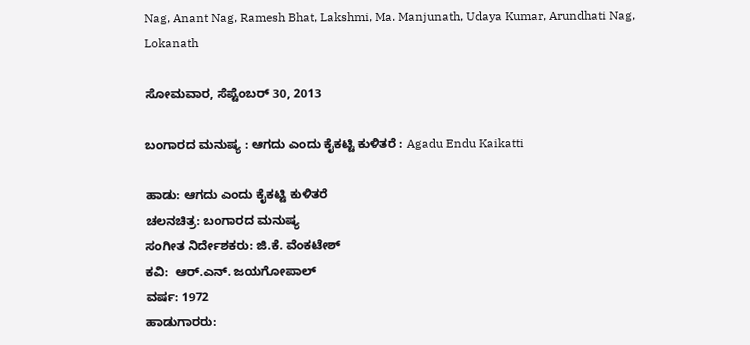Nag, Anant Nag, Ramesh Bhat, Lakshmi, Ma. Manjunath, Udaya Kumar, Arundhati Nag, Lokanath

ಸೋಮವಾರ, ಸೆಪ್ಟೆಂಬರ್ 30, 2013

ಬಂಗಾರದ ಮನುಷ್ಯ : ಆಗದು ಎಂದು ಕೈಕಟ್ಟಿ ಕುಳಿತರೆ : Agadu Endu Kaikatti

ಹಾಡು: ಆಗದು ಎಂದು ಕೈಕಟ್ಟಿ ಕುಳಿತರೆ
ಚಲನಚಿತ್ರ: ಬಂಗಾರದ ಮನುಷ್ಯ
ಸಂಗೀತ ನಿರ್ದೇಶಕರು: ಜಿ.ಕೆ. ವೆಂಕಟೇಶ್
ಕವಿ:  ಆರ್.ಎನ್. ಜಯಗೋಪಾಲ್
ವರ್ಷ: 1972
ಹಾಡುಗಾರರು: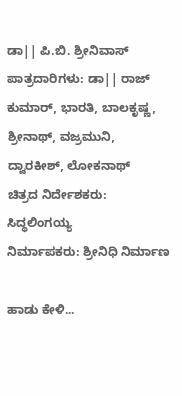ಡಾ|| ಪಿ.ಬಿ. ಶ್ರೀನಿವಾಸ್
ಪಾತ್ರದಾರಿಗಳು: ಡಾ|| ರಾಜ್ ಕುಮಾರ್, ಭಾರತಿ, ಬಾಲಕೃಷ್ಣ, ಶ್ರೀನಾಥ್, ವಜ್ರಮುನಿ, ದ್ವಾರಕೀಶ್, ಲೋಕನಾಥ್
ಚಿತ್ರದ ನಿರ್ದೇಶಕರು: ಸಿದ್ಧಲಿಂಗಯ್ಯ
ನಿರ್ಮಾಪಕರು: ಶ್ರೀನಿಧಿ ನಿರ್ಮಾಣ

ಹಾಡು ಕೇಳಿ...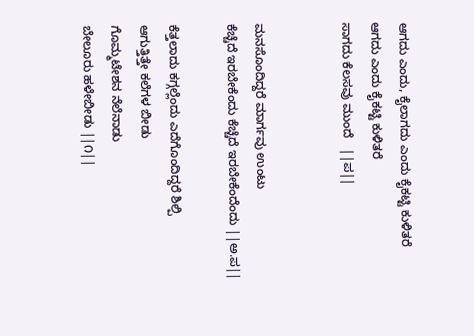ಆಗದು ಎಂದು, ಕೈಲಾಗದು ಎಂದು ಕೈಕಟ್ಟಿ ಕುಳಿತರೆ
ಆಗದು ಎಂದು ಕೈಕಟ್ಟಿ ಕುಳಿತರೆ
ಸಾಗದು ಕೆಲಸವು ಮುಂದೆ   ||ಪ||


ಮನಸೊಂದಿದ್ದರೆ ಮಾರ್ಗವು ಉಂಟು
ಕೆಚ್ಚೆದೆ ಇರಬೇಕೆಂದು ಕೆಚ್ಚೆದೆ ಇರಬೇಕೆಂದೆಂದು ||ಅ.ಪ||

ಕೆತ್ತಲಾದು ಕಗ್ಗಲ್ಲೆಂದು ಎದೆಗೊಂದಿದ್ದರೆ ಶಿಲ್ಪಿ
ಆಗುತ್ತಿತ್ತೇ ಕಲೆಗಳ ಬೀಡು
ಗೊಮ್ಮಟೇಶನ ನೆಲೆನಾಡು
ಬೇಲೂರು ಹಳೇಬೀಡು ||೧||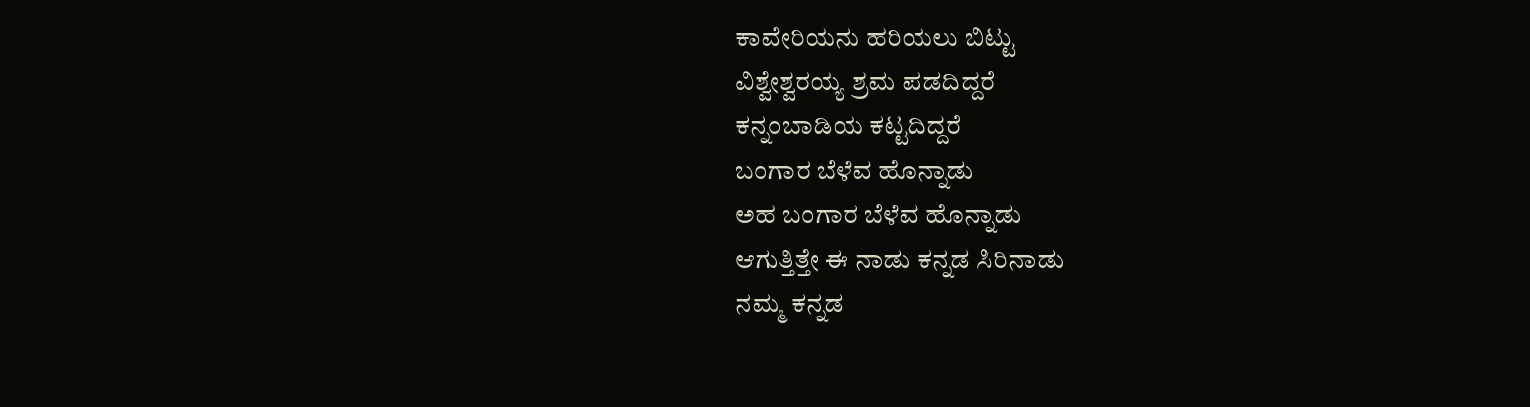ಕಾವೇರಿಯನು ಹರಿಯಲು ಬಿಟ್ಟು
ವಿಶ್ವೇಶ್ವರಯ್ಯ ಶ್ರಮ ಪಡದಿದ್ದರೆ
ಕನ್ನಂಬಾಡಿಯ ಕಟ್ಟದಿದ್ದರೆ
ಬಂಗಾರ ಬೆಳೆವ ಹೊನ್ನಾಡು
ಅಹ ಬಂಗಾರ ಬೆಳೆವ ಹೊನ್ನಾಡು
ಆಗುತ್ತಿತ್ತೇ ಈ ನಾಡು ಕನ್ನಡ ಸಿರಿನಾಡು
ನಮ್ಮ ಕನ್ನಡ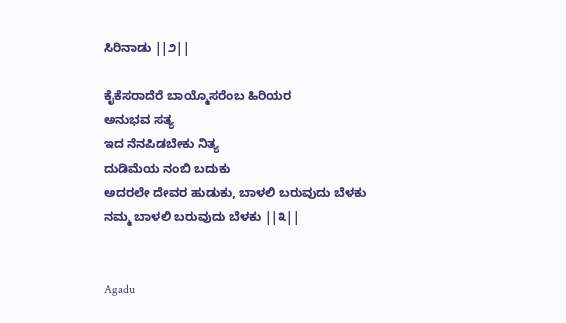ಸಿರಿನಾಡು ||೨||

ಕೈಕೆಸರಾದೆರೆ ಬಾಯ್ಮೊಸರೆಂಬ ಹಿರಿಯರ
ಅನುಭವ ಸತ್ಯ
ಇದ ನೆನಪಿಡಬೇಕು ನಿತ್ಯ
ದುಡಿಮೆಯ ನಂಬಿ ಬದುಕು
ಅದರಲೇ ದೇವರ ಹುಡುಕು, ಬಾಳಲಿ ಬರುವುದು ಬೆಳಕು
ನಮ್ಮ ಬಾಳಲಿ ಬರುವುದು ಬೆಳಕು ||೩||


Agadu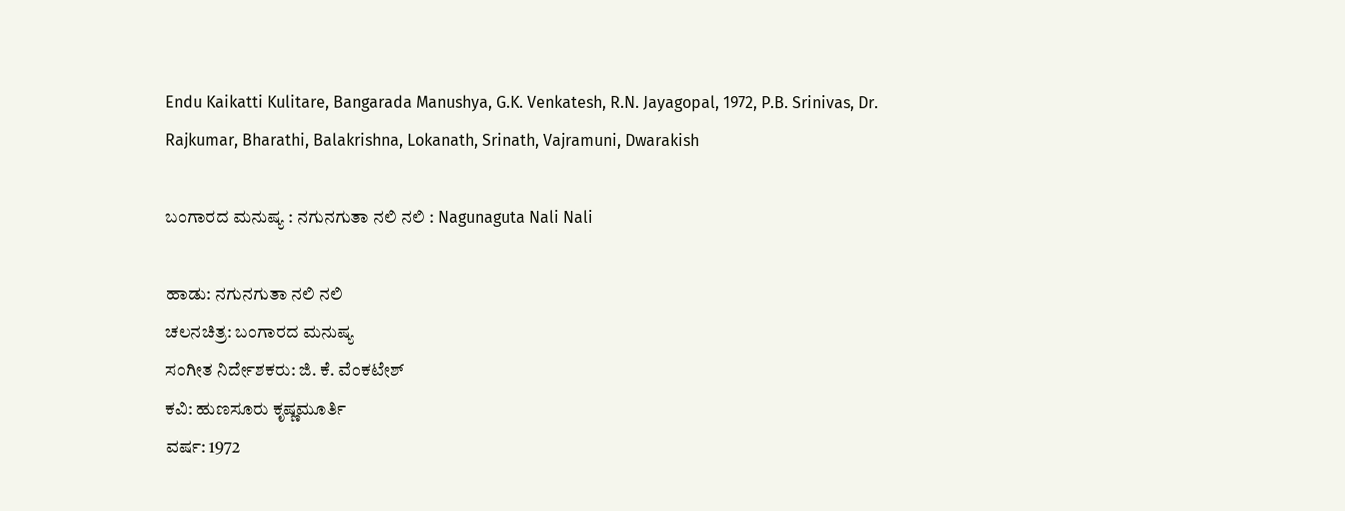Endu Kaikatti Kulitare, Bangarada Manushya, G.K. Venkatesh, R.N. Jayagopal, 1972, P.B. Srinivas, Dr. Rajkumar, Bharathi, Balakrishna, Lokanath, Srinath, Vajramuni, Dwarakish

ಬಂಗಾರದ ಮನುಷ್ಯ : ನಗುನಗುತಾ ನಲಿ ನಲಿ : Nagunaguta Nali Nali

ಹಾಡು: ನಗುನಗುತಾ ನಲಿ ನಲಿ
ಚಲನಚಿತ್ರ: ಬಂಗಾರದ ಮನುಷ್ಯ
ಸಂಗೀತ ನಿರ್ದೇಶಕರು: ಜಿ. ಕೆ. ವೆಂಕಟೇಶ್
ಕವಿ: ಹುಣಸೂರು ಕೃಷ್ಣಮೂರ್ತಿ
ವರ್ಷ: 1972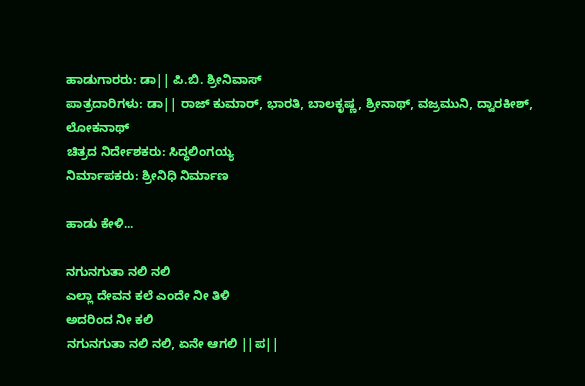ಹಾಡುಗಾರರು: ಡಾ|| ಪಿ.ಬಿ. ಶ್ರೀನಿವಾಸ್
ಪಾತ್ರದಾರಿಗಳು: ಡಾ|| ರಾಜ್ ಕುಮಾರ್, ಭಾರತಿ, ಬಾಲಕೃಷ್ಣ, ಶ್ರೀನಾಥ್, ವಜ್ರಮುನಿ, ದ್ವಾರಕೀಶ್, ಲೋಕನಾಥ್
ಚಿತ್ರದ ನಿರ್ದೇಶಕರು: ಸಿದ್ಧಲಿಂಗಯ್ಯ
ನಿರ್ಮಾಪಕರು: ಶ್ರೀನಿಧಿ ನಿರ್ಮಾಣ

ಹಾಡು ಕೇಳಿ...

ನಗುನಗುತಾ ನಲಿ ನಲಿ
ಎಲ್ಲಾ ದೇವನ ಕಲೆ ಎಂದೇ ನೀ ತಿಳಿ
ಅದರಿಂದ ನೀ ಕಲಿ
ನಗುನಗುತಾ ನಲಿ ನಲಿ, ಏನೇ ಆಗಲಿ ||ಪ||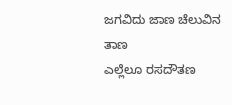ಜಗವಿದು ಜಾಣ ಚೆಲುವಿನ ತಾಣ
ಎಲ್ಲೆಲೂ ರಸದೌತಣ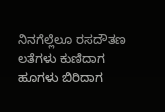ನಿನಗೆಲ್ಲೆಲೂ ರಸದೌತಣ
ಲತೆಗಳು ಕುಣಿದಾಗ ಹೂಗಳು ಬಿರಿದಾಗ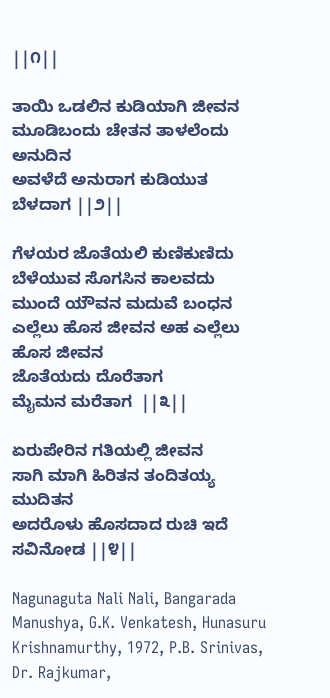||೧||

ತಾಯಿ ಒಡಲಿನ ಕುಡಿಯಾಗಿ ಜೀವನ
ಮೂಡಿಬಂದು ಚೇತನ ತಾಳಲೆಂದು ಅನುದಿನ
ಅವಳೆದೆ ಅನುರಾಗ ಕುಡಿಯುತ ಬೆಳದಾಗ ||೨||

ಗೆಳಯರ ಜೊತೆಯಲಿ ಕುಣಿಕುಣಿದು
ಬೆಳೆಯುವ ಸೊಗಸಿನ ಕಾಲವದು
ಮುಂದೆ ಯೌವನ ಮದುವೆ ಬಂಧನ
ಎಲ್ಲೆಲು ಹೊಸ ಜೀವನ ಅಹ ಎಲ್ಲೆಲು ಹೊಸ ಜೀವನ
ಜೊತೆಯದು ದೊರೆತಾಗ
ಮೈಮನ ಮರೆತಾಗ  ||೩||

ಏರುಪೇರಿನ ಗತಿಯಲ್ಲಿ ಜೀವನ
ಸಾಗಿ ಮಾಗಿ ಹಿರಿತನ ತಂದಿತಯ್ಯ ಮುದಿತನ
ಅದರೊಳು ಹೊಸದಾದ ರುಚಿ ಇದೆ ಸವಿನೋಡ ||೪||

Nagunaguta Nali Nali, Bangarada Manushya, G.K. Venkatesh, Hunasuru Krishnamurthy, 1972, P.B. Srinivas, Dr. Rajkumar,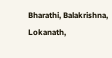Bharathi, Balakrishna, Lokanath,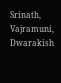Srinath, Vajramuni, Dwarakish